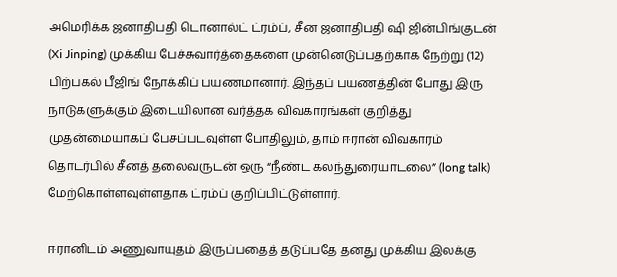அமெரிக்க ஜனாதிபதி டொனால்ட் ட்ரம்ப், சீன ஜனாதிபதி ஷி ஜின்பிங்குடன் (Xi Jinping) முக்கிய பேச்சுவார்த்தைகளை முன்னெடுப்பதற்காக நேற்று (12) பிற்பகல் பீஜிங் நோக்கிப் பயணமானார். இந்தப் பயணத்தின் போது இரு நாடுகளுக்கும் இடையிலான வர்த்தக விவகாரங்கள் குறித்து முதன்மையாகப் பேசப்படவுள்ள போதிலும், தாம் ஈரான் விவகாரம் தொடர்பில் சீனத் தலைவருடன் ஒரு “நீண்ட கலந்துரையாடலை” (long talk) மேற்கொள்ளவுள்ளதாக ட்ரம்ப் குறிப்பிட்டுள்ளார்.

ஈரானிடம் அணுவாயுதம் இருப்பதைத் தடுப்பதே தனது முக்கிய இலக்கு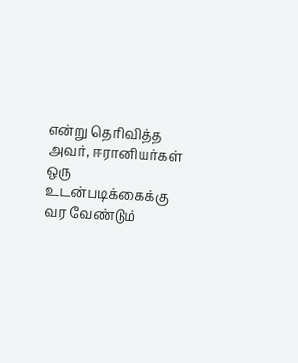என்று தெரிவித்த அவர், ஈரானியர்கள் ஒரு உடன்படிக்கைக்கு வர வேண்டும்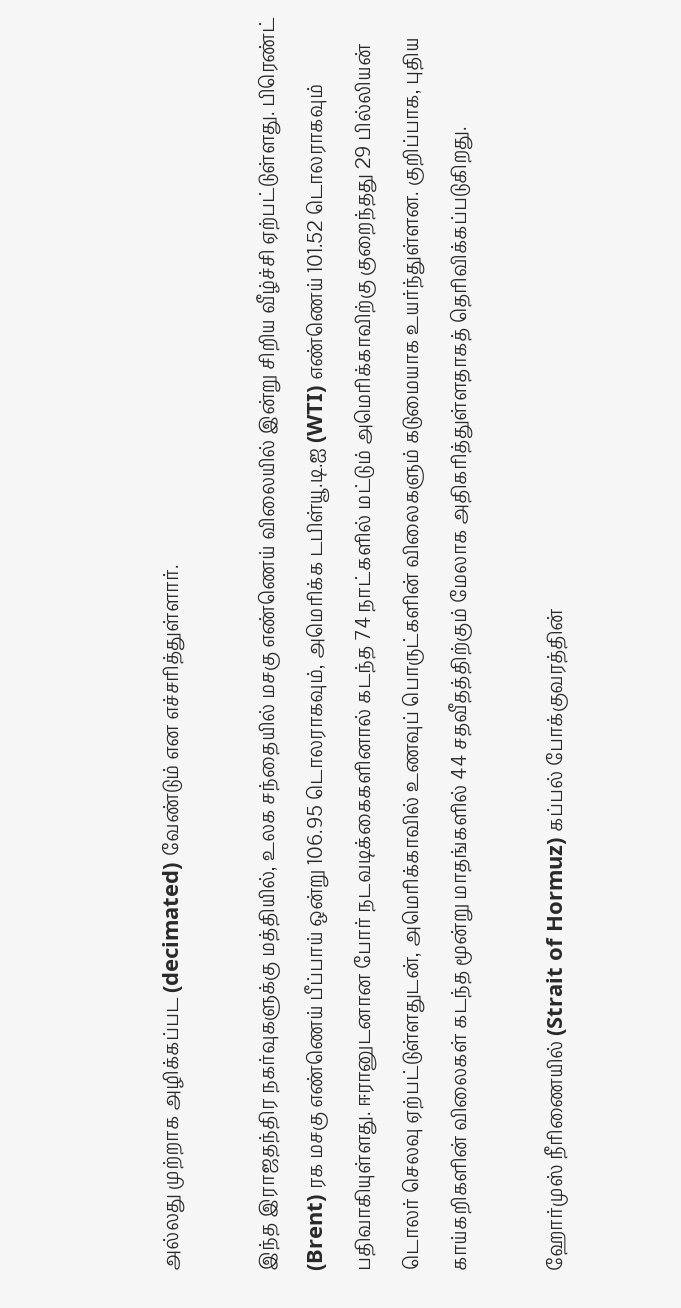அல்லது முற்றாக அழிக்கப்பட (decimated) வேண்டும் என எச்சரித்துள்ளார்.

இந்த இராஜதந்திர நகர்வுகளுக்கு மத்தியில், உலக சந்தையில் மசகு எண்ணெய் விலையில் இன்று சிறிய வீழ்ச்சி ஏற்பட்டுள்ளது. பிரெண்ட் (Brent) ரக மசகு எண்ணெய் பீப்பாய் ஒன்று 106.95 டொலராகவும், அமெரிக்க டபிள்யூ.டி.ஐ (WTI) எண்ணெய் 101.52 டொலராகவும் பதிவாகியுள்ளது. ஈரானுடனான போர் நடவடிக்கைகளினால் கடந்த 74 நாட்களில் மட்டும் அமெரிக்காவிற்கு குறைந்தது 29 பில்லியன் டொலர் செலவு ஏற்பட்டுள்ளதுடன், அமெரிக்காவில் உணவுப் பொருட்களின் விலைகளும் கடுமையாக உயர்ந்துள்ளன. குறிப்பாக, புதிய காய்கறிகளின் விலைகள் கடந்த மூன்று மாதங்களில் 44 சதவீதத்திற்கும் மேலாக அதிகரித்துள்ளதாகத் தெரிவிக்கப்படுகிறது.

ஹோர்முஸ் நீரிணையில் (Strait of Hormuz) கப்பல் போக்குவரத்தின்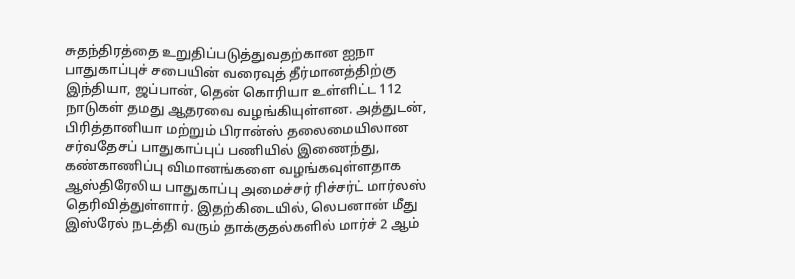சுதந்திரத்தை உறுதிப்படுத்துவதற்கான ஐநா பாதுகாப்புச் சபையின் வரைவுத் தீர்மானத்திற்கு இந்தியா, ஜப்பான், தென் கொரியா உள்ளிட்ட 112 நாடுகள் தமது ஆதரவை வழங்கியுள்ளன. அத்துடன், பிரித்தானியா மற்றும் பிரான்ஸ் தலைமையிலான சர்வதேசப் பாதுகாப்புப் பணியில் இணைந்து, கண்காணிப்பு விமானங்களை வழங்கவுள்ளதாக ஆஸ்திரேலிய பாதுகாப்பு அமைச்சர் ரிச்சர்ட் மார்லஸ் தெரிவித்துள்ளார். இதற்கிடையில், லெபனான் மீது இஸ்ரேல் நடத்தி வரும் தாக்குதல்களில் மார்ச் 2 ஆம்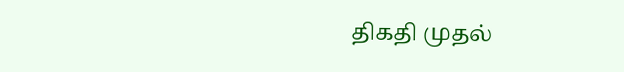திகதி முதல்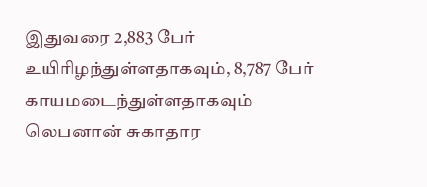இதுவரை 2,883 பேர் உயிரிழந்துள்ளதாகவும், 8,787 பேர் காயமடைந்துள்ளதாகவும் லெபனான் சுகாதார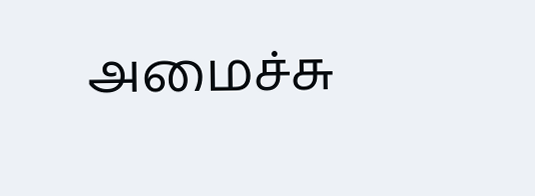அமைச்சு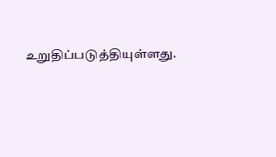உறுதிப்படுத்தியுள்ளது.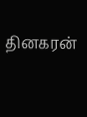தினகரன்